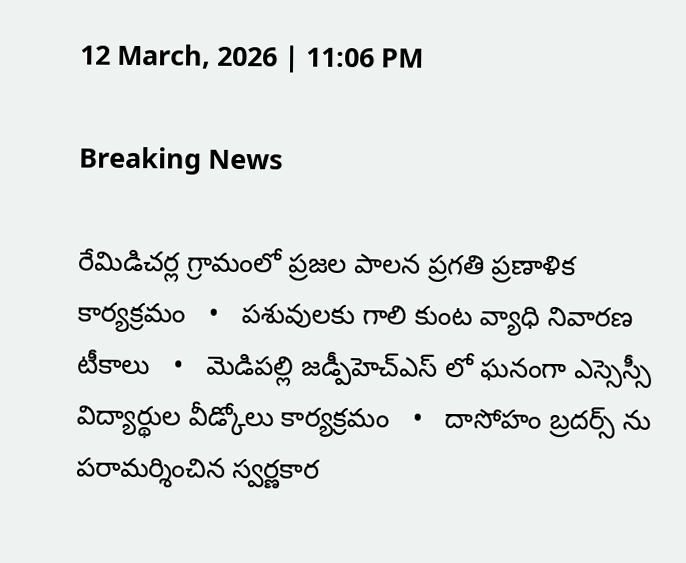12 March, 2026 | 11:06 PM

Breaking News

రేమిడిచర్ల గ్రామంలో ప్రజల పాలన ప్రగతి ప్రణాళిక కార్యక్రమం   •   పశువులకు గాలి కుంట వ్యాధి నివారణ టీకాలు   •   మెడిపల్లి జడ్పీహెచ్ఎస్ లో ఘనంగా ఎస్సెస్సీ విద్యార్థుల వీడ్కోలు కార్యక్రమం   •   దాసోహం బ్రదర్స్ ను పరామర్శించిన స్వర్ణకార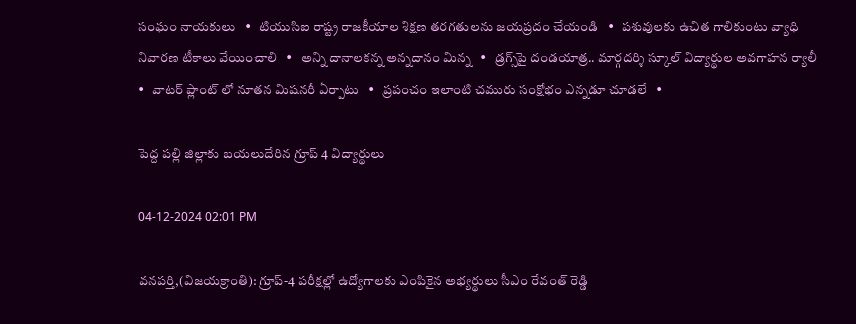సంఘం నాయకులు   •   టియుసిఐ రాష్ట్ర రాజకీయాల శిక్షణ తరగతులను జయప్రదం చేయండి   •   పశువులకు ఉచిత గాలికుంటు వ్యాధి నివారణ టీకాలు వేయించాలి   •   అన్ని దానాలకన్న అన్నదానం మిన్న   •   డ్రగ్స్‌పై దండయాత్ర.. మార్గదర్శి స్కూల్ విద్యార్థుల అవగాహన ర్యాలీ   •   వాటర్ ప్లాంట్ లో నూతన మిషనరీ ఏర్పాటు   •   ప్రపంచం ఇలాంటి చమురు సంక్షోభం ఎన్నడూ చూడలే   •

పెద్ద పల్లి జిల్లాకు బయలుదేరిన గ్రూప్ 4 విద్యార్థులు

04-12-2024 02:01 PM

వనపర్తి,(విజయక్రాంతి): గ్రూప్-4 పరీక్షల్లో ఉద్యోగాలకు ఎంపికైన అభ్యర్థులు సీఎం రేవంత్ రెడ్డి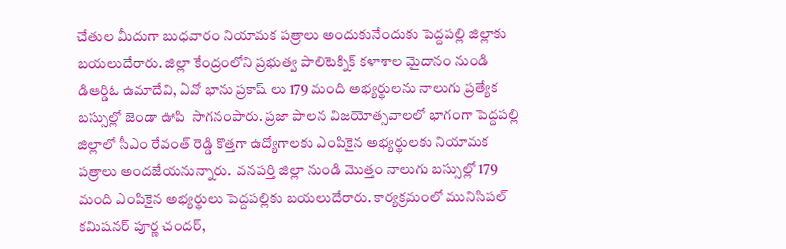చేతుల మీదుగా బుధవారం నియామక పత్రాలు అందుకునేందుకు పెద్దపల్లి జిల్లాకు బయలుదేరారు. జిల్లా కేంద్రంలోని ప్రభుత్వ పాలిటెక్నిక్ కళాశాల మైదానం నుండి డిఆర్డిఓ ఉమాదేవి, ఏవో భాను ప్రకాష్ లు 179 మంది అభ్యర్థులను నాలుగు ప్రత్యేక బస్సుల్లో జెండా ఊపి  సాగనంపారు. ప్రజా పాలన విజయోత్సవాలలో భాగంగా పెద్దపల్లి జిల్లాలో సీఎం రేవంత్ రెడ్డి కొత్తగా ఉద్యోగాలకు ఎంపికైన అభ్యర్థులకు నియామక పత్రాలు అందజేయనున్నారు.  వనపర్తి జిల్లా నుండి మొత్తం నాలుగు బస్సుల్లో 179 మంది ఎంపికైన అభ్యర్థులు పెద్దపల్లికు బయలుదేరారు. కార్యక్రమంలో మునిసిపల్ కమిషనర్ పూర్ణ చందర్,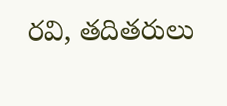రవి, తదితరులు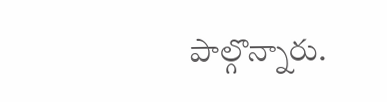పాల్గొన్నారు.